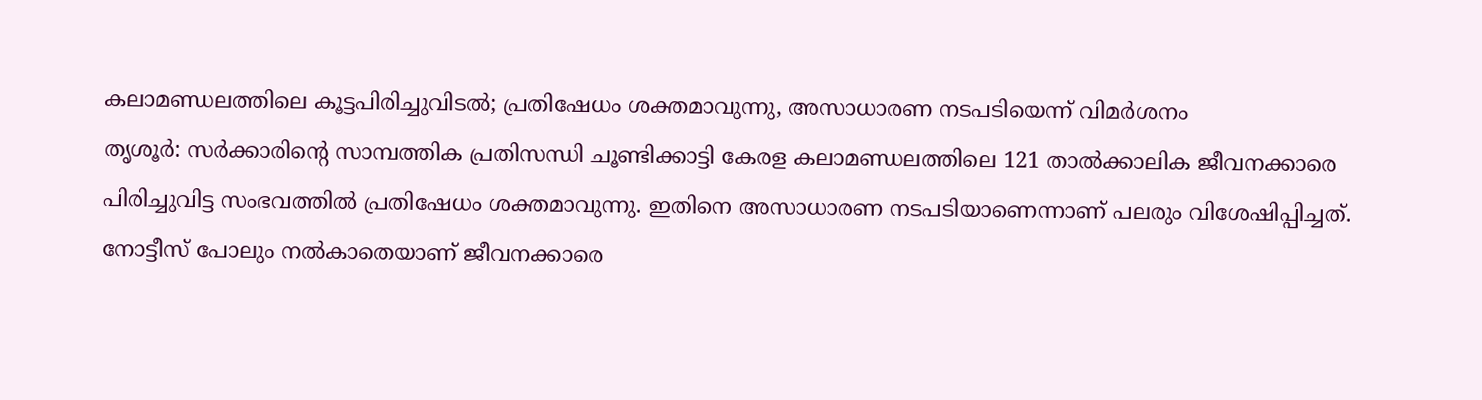കലാമണ്ഡലത്തിലെ കൂട്ടപിരിച്ചുവിടൽ; പ്രതിഷേധം ശക്തമാവുന്നു, അസാധാരണ നടപടിയെന്ന് വിമർശനം
തൃശൂർ: സർക്കാരിന്റെ സാമ്പത്തിക പ്രതിസന്ധി ചൂണ്ടിക്കാട്ടി കേരള കലാമണ്ഡലത്തിലെ 121 താൽക്കാലിക ജീവനക്കാരെ പിരിച്ചുവിട്ട സംഭവത്തിൽ പ്രതിഷേധം ശക്തമാവുന്നു. ഇതിനെ അസാധാരണ നടപടിയാണെന്നാണ് പലരും വിശേഷിപ്പിച്ചത്. നോട്ടീസ് പോലും നൽകാതെയാണ് ജീവനക്കാരെ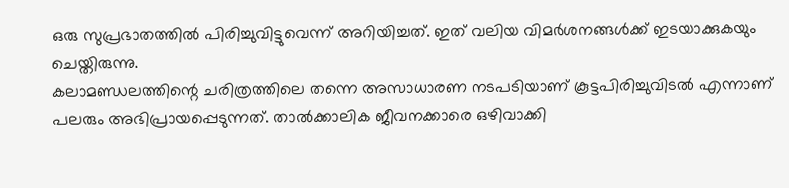ഒരു സുപ്രഭാതത്തിൽ പിരിച്ചുവിട്ടുവെന്ന് അറിയിച്ചത്. ഇത് വലിയ വിമർശനങ്ങൾക്ക് ഇടയാക്കുകയും ചെയ്തിരുന്നു.
കലാമണ്ഡലത്തിന്റെ ചരിത്രത്തിലെ തന്നെ അസാധാരണ നടപടിയാണ് കൂട്ടപിരിച്ചുവിടൽ എന്നാണ് പലരും അഭിപ്രായപ്പെടുന്നത്. താൽക്കാലിക ജീവനക്കാരെ ഒഴിവാക്കി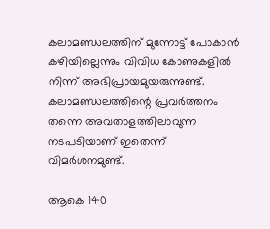കലാമണ്ഡലത്തിന് മുന്നോട്ട് പോകാൻ കഴിയില്ലെന്നും വിവിധ കോണുകളിൽ നിന്ന് അഭിപ്രായമുയരുന്നുണ്ട്. കലാമണ്ഡലത്തിന്റെ പ്രവർത്തനം തന്നെ അവതാളത്തിലാവുന്ന നടപടിയാണ് ഇതെന്ന് വിമർശനമുണ്ട്.

ആകെ 140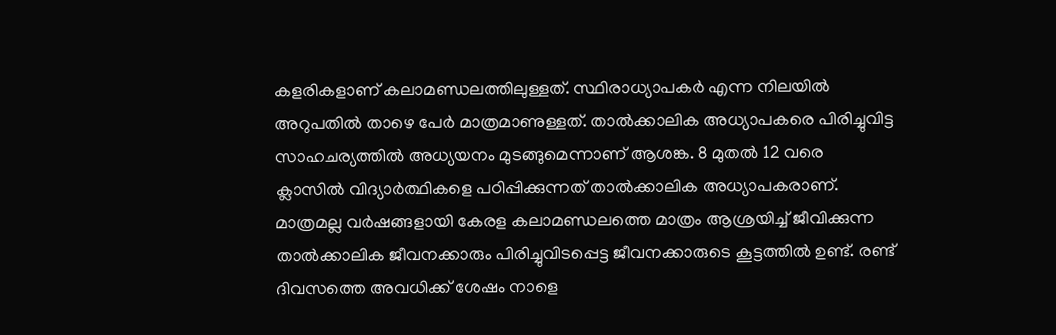കളരികളാണ് കലാമണ്ഡലത്തിലുള്ളത്. സ്ഥിരാധ്യാപകർ എന്ന നിലയിൽ അറുപതിൽ താഴെ പേർ മാത്രമാണുള്ളത്. താൽക്കാലിക അധ്യാപകരെ പിരിച്ചുവിട്ട സാഹചര്യത്തിൽ അധ്യയനം മുടങ്ങുമെന്നാണ് ആശങ്ക. 8 മുതൽ 12 വരെ ക്ലാസിൽ വിദ്യാർത്ഥികളെ പഠിപ്പിക്കുന്നത് താൽക്കാലിക അധ്യാപകരാണ്.
മാത്രമല്ല വർഷങ്ങളായി കേരള കലാമണ്ഡലത്തെ മാത്രം ആശ്രയിച്ച് ജീവിക്കുന്ന താൽക്കാലിക ജീവനക്കാരും പിരിച്ചുവിടപ്പെട്ട ജീവനക്കാരുടെ കൂട്ടത്തിൽ ഉണ്ട്. രണ്ട് ദിവസത്തെ അവധിക്ക് ശേഷം നാളെ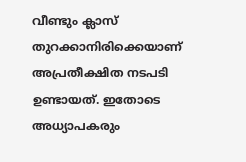വീണ്ടും ക്ലാസ് തുറക്കാനിരിക്കെയാണ് അപ്രതീക്ഷിത നടപടി ഉണ്ടായത്. ഇതോടെ അധ്യാപകരും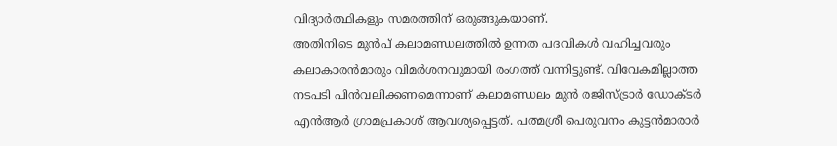വിദ്യാർത്ഥികളും സമരത്തിന് ഒരുങ്ങുകയാണ്.
അതിനിടെ മുൻപ് കലാമണ്ഡലത്തിൽ ഉന്നത പദവികൾ വഹിച്ചവരും കലാകാരൻമാരും വിമർശനവുമായി രംഗത്ത് വന്നിട്ടുണ്ട്. വിവേകമില്ലാത്ത നടപടി പിൻവലിക്കണമെന്നാണ് കലാമണ്ഡലം മുൻ രജിസ്ട്രാർ ഡോക്ടർ എൻആർ ഗ്രാമപ്രകാശ് ആവശ്യപ്പെട്ടത്. പത്മശ്രീ പെരുവനം കുട്ടൻമാരാർ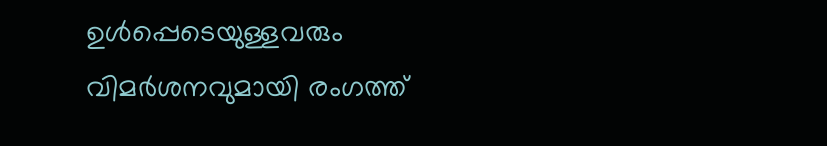ഉൾപ്പെടെയുള്ളവരും വിമർശനവുമായി രംഗത്ത്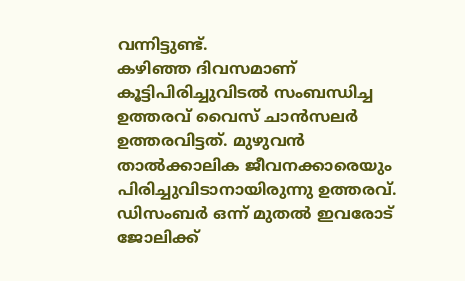വന്നിട്ടുണ്ട്.
കഴിഞ്ഞ ദിവസമാണ് കൂട്ടിപിരിച്ചുവിടൽ സംബന്ധിച്ച ഉത്തരവ് വൈസ് ചാൻസലർ ഉത്തരവിട്ടത്. മുഴുവൻ താൽക്കാലിക ജീവനക്കാരെയും പിരിച്ചുവിടാനായിരുന്നു ഉത്തരവ്. ഡിസംബർ ഒന്ന് മുതൽ ഇവരോട് ജോലിക്ക്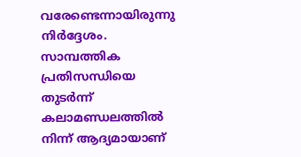വരേണ്ടെന്നായിരുന്നു നിർദ്ദേശം. സാമ്പത്തിക പ്രതിസന്ധിയെ തുടർന്ന് കലാമണ്ഡലത്തിൽ നിന്ന് ആദ്യമായാണ്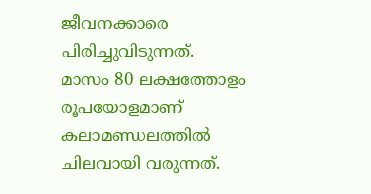ജീവനക്കാരെ പിരിച്ചുവിടുന്നത്.
മാസം 80 ലക്ഷത്തോളം രൂപയോളമാണ് കലാമണ്ഡലത്തിൽ ചിലവായി വരുന്നത്.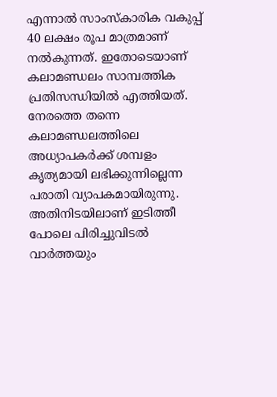എന്നാൽ സാംസ്കാരിക വകുപ്പ് 40 ലക്ഷം രൂപ മാത്രമാണ് നൽകുന്നത്. ഇതോടെയാണ് കലാമണ്ഡലം സാമ്പത്തിക പ്രതിസന്ധിയിൽ എത്തിയത്. നേരത്തെ തന്നെ കലാമണ്ഡലത്തിലെ അധ്യാപകർക്ക് ശമ്പളം കൃത്യമായി ലഭിക്കുന്നില്ലെന്ന പരാതി വ്യാപകമായിരുന്നു. അതിനിടയിലാണ് ഇടിത്തീ പോലെ പിരിച്ചുവിടൽ വാർത്തയും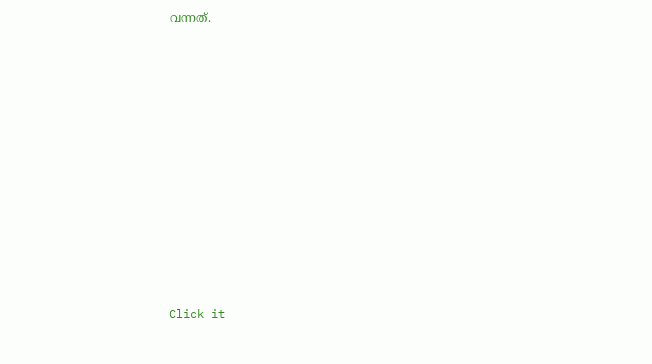വന്നത്.












Click it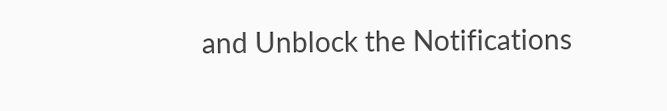and Unblock the Notifications